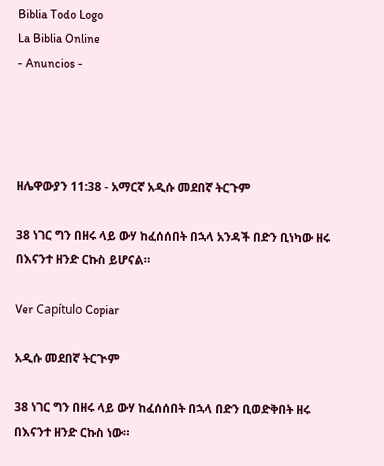Biblia Todo Logo
La Biblia Online
- Anuncios -




ዘሌዋውያን 11:38 - አማርኛ አዲሱ መደበኛ ትርጉም

38 ነገር ግን በዘሩ ላይ ውሃ ከፈሰሰበት በኋላ አንዳች በድን ቢነካው ዘሩ በእናንተ ዘንድ ርኩስ ይሆናል።

Ver Capítulo Copiar

አዲሱ መደበኛ ትርጒም

38 ነገር ግን በዘሩ ላይ ውሃ ከፈሰሰበት በኋላ በድን ቢወድቅበት ዘሩ በእናንተ ዘንድ ርኩስ ነው።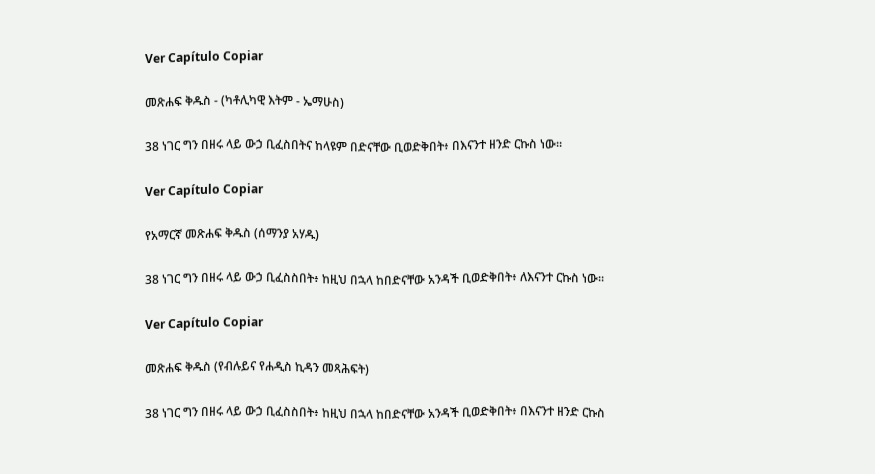Ver Capítulo Copiar

መጽሐፍ ቅዱስ - (ካቶሊካዊ እትም - ኤማሁስ)

38 ነገር ግን በዘሩ ላይ ውኃ ቢፈስበትና ከላዩም በድናቸው ቢወድቅበት፥ በእናንተ ዘንድ ርኩስ ነው።

Ver Capítulo Copiar

የአማርኛ መጽሐፍ ቅዱስ (ሰማንያ አሃዱ)

38 ነገር ግን በዘሩ ላይ ውኃ ቢፈስስበት፥ ከዚህ በኋላ ከበድናቸው አንዳች ቢወድቅበት፥ ለእናንተ ርኩስ ነው።

Ver Capítulo Copiar

መጽሐፍ ቅዱስ (የብሉይና የሐዲስ ኪዳን መጻሕፍት)

38 ነገር ግን በዘሩ ላይ ውኃ ቢፈስስበት፥ ከዚህ በኋላ ከበድናቸው አንዳች ቢወድቅበት፥ በእናንተ ዘንድ ርኩስ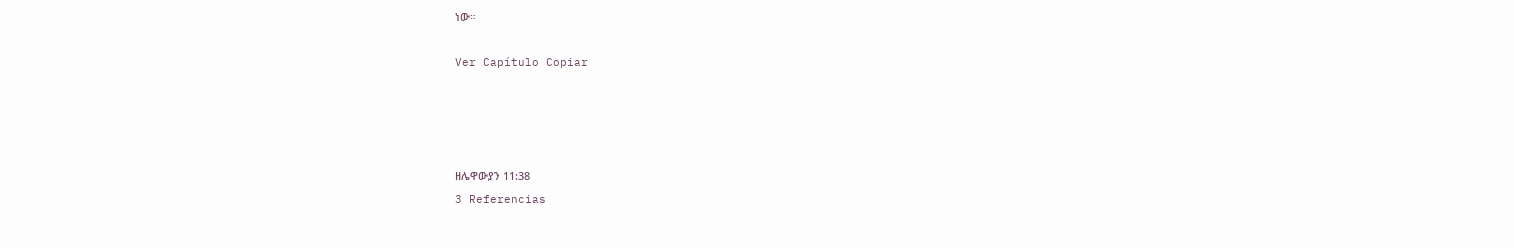ነው።

Ver Capítulo Copiar




ዘሌዋውያን 11:38
3 Referencias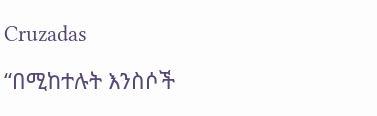Cruzadas

“በሚከተሉት እንስሶች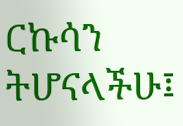ርኩሳን ትሆናላችሁ፤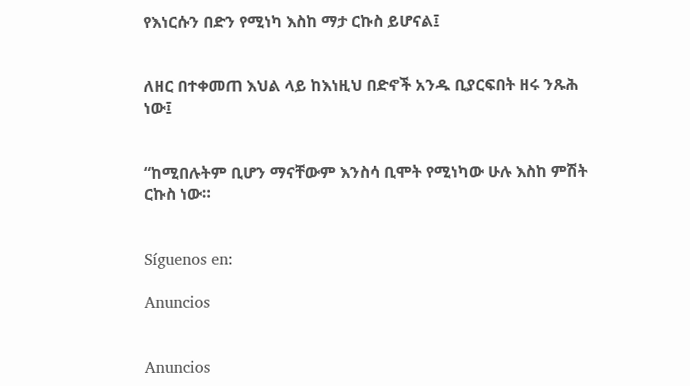የእነርሱን በድን የሚነካ እስከ ማታ ርኩስ ይሆናል፤


ለዘር በተቀመጠ እህል ላይ ከእነዚህ በድኖች አንዱ ቢያርፍበት ዘሩ ንጹሕ ነው፤


“ከሚበሉትም ቢሆን ማናቸውም እንስሳ ቢሞት የሚነካው ሁሉ እስከ ምሽት ርኩስ ነው።


Síguenos en:

Anuncios


Anuncios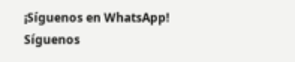¡Síguenos en WhatsApp! Síguenos